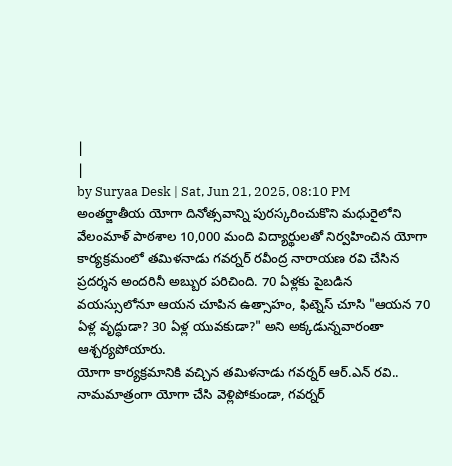|
|
by Suryaa Desk | Sat, Jun 21, 2025, 08:10 PM
అంతర్జాతీయ యోగా దినోత్సవాన్ని పురస్కరించుకొని మధురైలోని వేలంమాళ్ పాఠశాల 10,000 మంది విద్యార్థులతో నిర్వహించిన యోగా కార్యక్రమంలో తమిళనాడు గవర్నర్ రవీంద్ర నారాయణ రవి చేసిన ప్రదర్శన అందరినీ అబ్బుర పరిచింది. 70 ఏళ్లకు పైబడిన వయస్సులోనూ ఆయన చూపిన ఉత్సాహం, ఫిట్నెస్ చూసి "ఆయన 70 ఏళ్ల వృద్ధుడా? 30 ఏళ్ల యువకుడా?" అని అక్కడున్నవారంతా ఆశ్చర్యపోయారు.
యోగా కార్యక్రమానికి వచ్చిన తమిళనాడు గవర్నర్ ఆర్.ఎన్ రవి.. నామమాత్రంగా యోగా చేసి వెళ్లిపోకుండా, గవర్నర్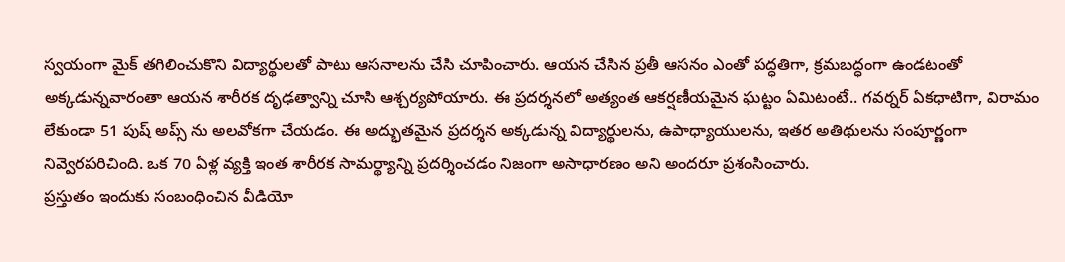స్వయంగా మైక్ తగిలించుకొని విద్యార్థులతో పాటు ఆసనాలను చేసి చూపించారు. ఆయన చేసిన ప్రతీ ఆసనం ఎంతో పద్ధతిగా, క్రమబద్ధంగా ఉండటంతో అక్కడున్నవారంతా ఆయన శారీరక దృఢత్వాన్ని చూసి ఆశ్చర్యపోయారు. ఈ ప్రదర్శనలో అత్యంత ఆకర్షణీయమైన ఘట్టం ఏమిటంటే.. గవర్నర్ ఏకధాటిగా, విరామం లేకుండా 51 పుష్ అప్స్ ను అలవోకగా చేయడం. ఈ అద్భుతమైన ప్రదర్శన అక్కడున్న విద్యార్థులను, ఉపాధ్యాయులను, ఇతర అతిథులను సంపూర్ణంగా నివ్వెరపరిచింది. ఒక 70 ఏళ్ల వ్యక్తి ఇంత శారీరక సామర్థ్యాన్ని ప్రదర్శించడం నిజంగా అసాధారణం అని అందరూ ప్రశంసించారు.
ప్రస్తుతం ఇందుకు సంబంధించిన వీడియో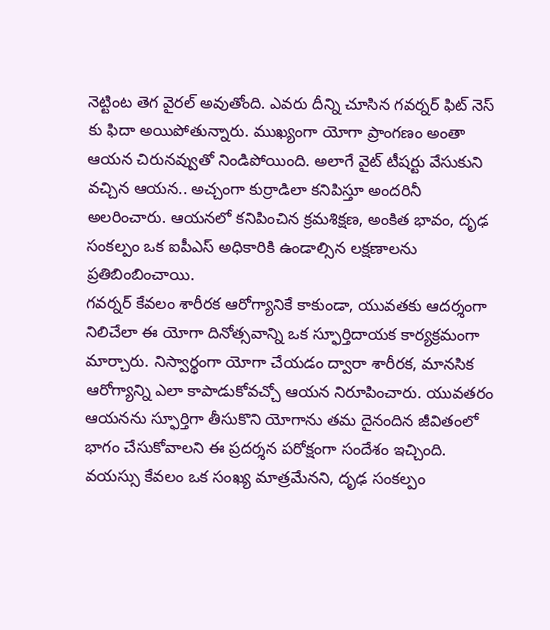నెట్టింట తెగ వైరల్ అవుతోంది. ఎవరు దీన్ని చూసిన గవర్నర్ ఫిట్ నెస్ కు ఫిదా అయిపోతున్నారు. ముఖ్యంగా యోగా ప్రాంగణం అంతా ఆయన చిరునవ్వుతో నిండిపోయింది. అలాగే వైట్ టీషర్టు వేసుకుని వచ్చిన ఆయన.. అచ్చంగా కుర్రాడిలా కనిపిస్తూ అందరినీ అలరించారు. ఆయనలో కనిపించిన క్రమశిక్షణ, అంకిత భావం, దృఢ సంకల్పం ఒక ఐపీఎస్ అధికారికి ఉండాల్సిన లక్షణాలను ప్రతిబింబించాయి.
గవర్నర్ కేవలం శారీరక ఆరోగ్యానికే కాకుండా, యువతకు ఆదర్శంగా నిలిచేలా ఈ యోగా దినోత్సవాన్ని ఒక స్ఫూర్తిదాయక కార్యక్రమంగా మార్చారు. నిస్వార్థంగా యోగా చేయడం ద్వారా శారీరక, మానసిక ఆరోగ్యాన్ని ఎలా కాపాడుకోవచ్చో ఆయన నిరూపించారు. యువతరం ఆయనను స్ఫూర్తిగా తీసుకొని యోగాను తమ దైనందిన జీవితంలో భాగం చేసుకోవాలని ఈ ప్రదర్శన పరోక్షంగా సందేశం ఇచ్చింది. వయస్సు కేవలం ఒక సంఖ్య మాత్రమేనని, దృఢ సంకల్పం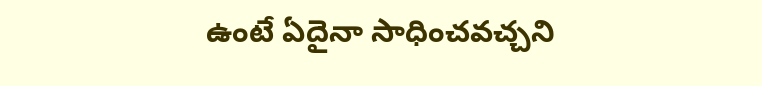ఉంటే ఏదైనా సాధించవచ్చని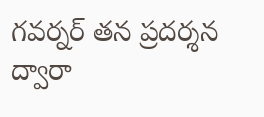గవర్నర్ తన ప్రదర్శన ద్వారా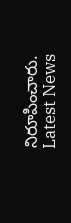నిరూపించారు.
Latest News